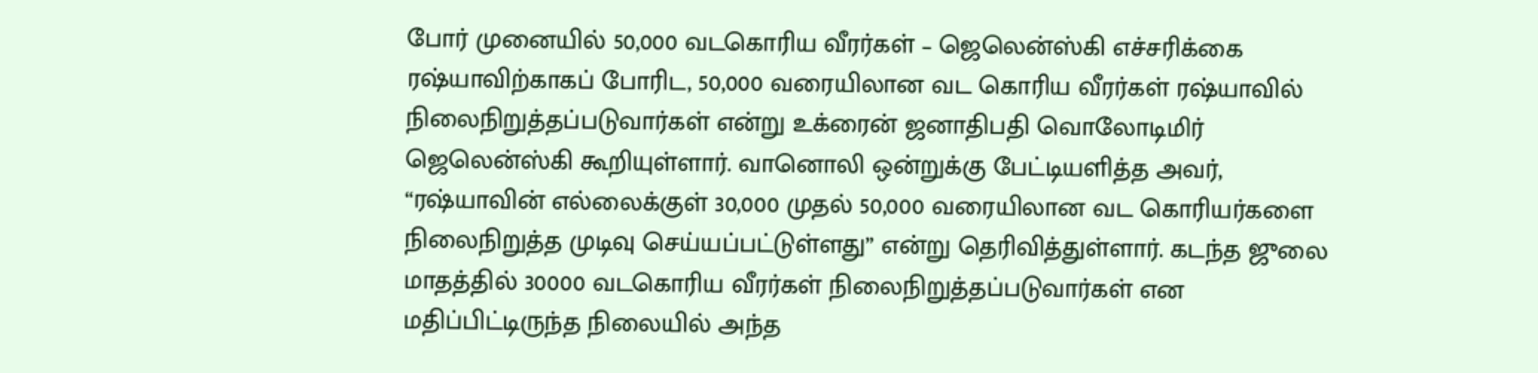போர் முனையில் 50,000 வடகொரிய வீரர்கள் – ஜெலென்ஸ்கி எச்சரிக்கை
ரஷ்யாவிற்காகப் போரிட, 50,000 வரையிலான வட கொரிய வீரர்கள் ரஷ்யாவில் நிலைநிறுத்தப்படுவார்கள் என்று உக்ரைன் ஜனாதிபதி வொலோடிமிர் ஜெலென்ஸ்கி கூறியுள்ளார். வானொலி ஒன்றுக்கு பேட்டியளித்த அவர், “ரஷ்யாவின் எல்லைக்குள் 30,000 முதல் 50,000 வரையிலான வட கொரியர்களை நிலைநிறுத்த முடிவு செய்யப்பட்டுள்ளது” என்று தெரிவித்துள்ளார். கடந்த ஜுலை மாதத்தில் 30000 வடகொரிய வீரர்கள் நிலைநிறுத்தப்படுவார்கள் என மதிப்பிட்டிருந்த நிலையில் அந்த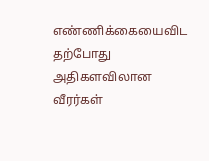எண்ணிக்கையைவிட தற்போது அதிகளவிலான வீரர்கள்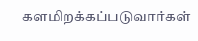களமிறக்கப்படுவார்கள்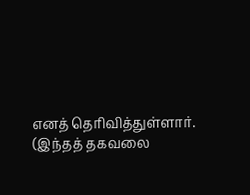எனத் தெரிவித்துள்ளார். (இந்தத் தகவலை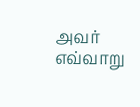அவர் எவ்வாறு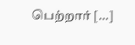பெற்றார் […]